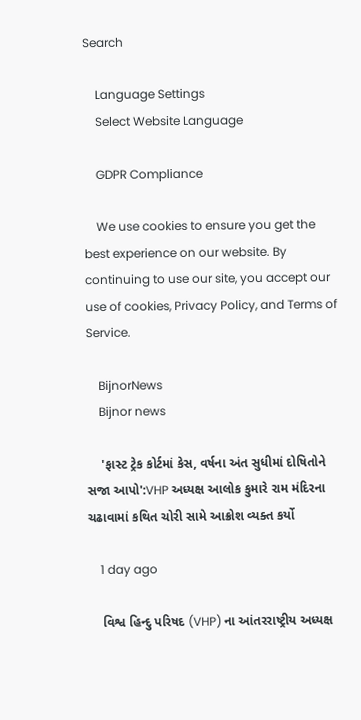Search

    Language Settings
    Select Website Language

    GDPR Compliance

    We use cookies to ensure you get the best experience on our website. By continuing to use our site, you accept our use of cookies, Privacy Policy, and Terms of Service.

    BijnorNews
    Bijnor news

    'ફાસ્ટ ટ્રેક કોર્ટમાં કેસ, વર્ષના અંત સુધીમાં દોષિતોને સજા આપો':VHP અધ્યક્ષ આલોક કુમારે રામ મંદિરના ચઢાવામાં કથિત ચોરી સામે આક્રોશ વ્યક્ત કર્યો

    1 day ago

    વિશ્વ હિન્દુ પરિષદ (VHP) ના આંતરરાષ્ટ્રીય અધ્યક્ષ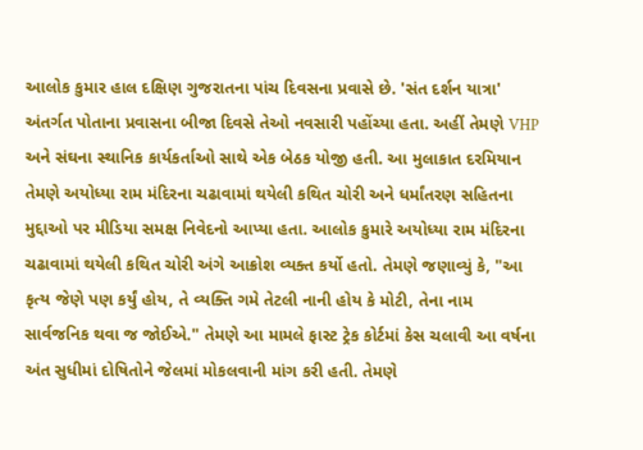આલોક કુમાર હાલ દક્ષિણ ગુજરાતના પાંચ દિવસના પ્રવાસે છે. 'સંત દર્શન યાત્રા' અંતર્ગત પોતાના પ્રવાસના બીજા દિવસે તેઓ નવસારી પહોંચ્યા હતા. અહીં તેમણે VHP અને સંઘના સ્થાનિક કાર્યકર્તાઓ સાથે એક બેઠક યોજી હતી. આ મુલાકાત દરમિયાન તેમણે અયોધ્યા રામ મંદિરના ચઢાવામાં થયેલી કથિત ચોરી અને ધર્માંતરણ સહિતના મુદ્દાઓ પર મીડિયા સમક્ષ નિવેદનો આપ્યા હતા. આલોક કુમારે અયોધ્યા રામ મંદિરના ચઢાવામાં થયેલી કથિત ચોરી અંગે આક્રોશ વ્યક્ત કર્યો હતો. તેમણે જણાવ્યું કે, "આ કૃત્ય જેણે પણ કર્યું હોય, તે વ્યક્તિ ગમે તેટલી નાની હોય કે મોટી, તેના નામ સાર્વજનિક થવા જ જોઈએ." તેમણે આ મામલે ફાસ્ટ ટ્રેક કોર્ટમાં કેસ ચલાવી આ વર્ષના અંત સુધીમાં દોષિતોને જેલમાં મોકલવાની માંગ કરી હતી. તેમણે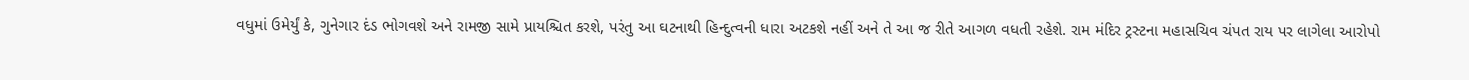વધુમાં ઉમેર્યું કે, ગુનેગાર દંડ ભોગવશે અને રામજી સામે પ્રાયશ્ચિત કરશે, પરંતુ આ ઘટનાથી હિન્દુત્વની ધારા અટકશે નહીં અને તે આ જ રીતે આગળ વધતી રહેશે. રામ મંદિર ટ્રસ્ટના મહાસચિવ ચંપત રાય પર લાગેલા આરોપો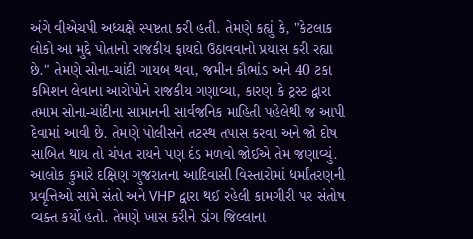અંગે વીએચપી અધ્યક્ષે સ્પષ્ટતા કરી હતી. તેમણે કહ્યું કે, "કેટલાક લોકો આ મુદ્દે પોતાનો રાજકીય ફાયદો ઉઠાવવાનો પ્રયાસ કરી રહ્યા છે." તેમણે સોના-ચાંદી ગાયબ થવા, જમીન કૌભાંડ અને 40 ટકા કમિશન લેવાના આરોપોને રાજકીય ગણાવ્યા, કારણ કે ટ્રસ્ટ દ્વારા તમામ સોના-ચાંદીના સામાનની સાર્વજનિક માહિતી પહેલેથી જ આપી દેવામાં આવી છે. તેમણે પોલીસને તટસ્થ તપાસ કરવા અને જો દોષ સાબિત થાય તો ચંપત રાયને પણ દંડ મળવો જોઈએ તેમ જણાવ્યું. આલોક કુમારે દક્ષિણ ગુજરાતના આદિવાસી વિસ્તારોમાં ધર્માંતરણની પ્રવૃત્તિઓ સામે સંતો અને VHP દ્વારા થઈ રહેલી કામગીરી પર સંતોષ વ્યક્ત કર્યો હતો. તેમણે ખાસ કરીને ડાંગ જિલ્લાના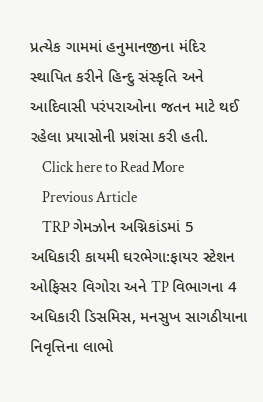પ્રત્યેક ગામમાં હનુમાનજીના મંદિર સ્થાપિત કરીને હિન્દુ સંસ્કૃતિ અને આદિવાસી પરંપરાઓના જતન માટે થઈ રહેલા પ્રયાસોની પ્રશંસા કરી હતી.
    Click here to Read More
    Previous Article
    TRP ગેમઝોન અગ્નિકાંડમાં 5 અધિકારી કાયમી ઘરભેગા:ફાયર સ્ટેશન ઓફિસર વિગોરા અને TP વિભાગના 4 અધિકારી ડિસમિસ, મનસુખ સાગઠીયાના નિવૃત્તિના લાભો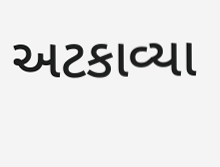અટકાવ્યા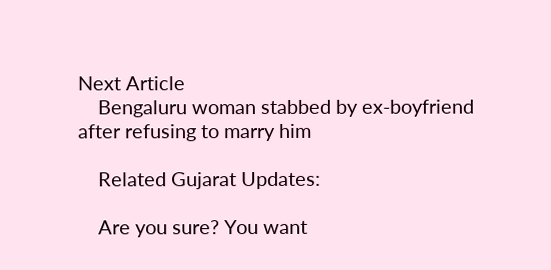Next Article
    Bengaluru woman stabbed by ex-boyfriend after refusing to marry him

    Related Gujarat Updates:

    Are you sure? You want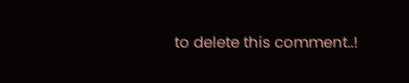to delete this comment..!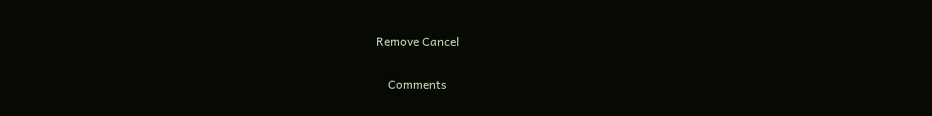Remove Cancel

    Comments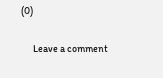(0)

      Leave a comment